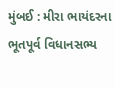મુંબઈ : મીરા ભાયંદરના ભૂતપૂર્વ વિધાનસભ્ય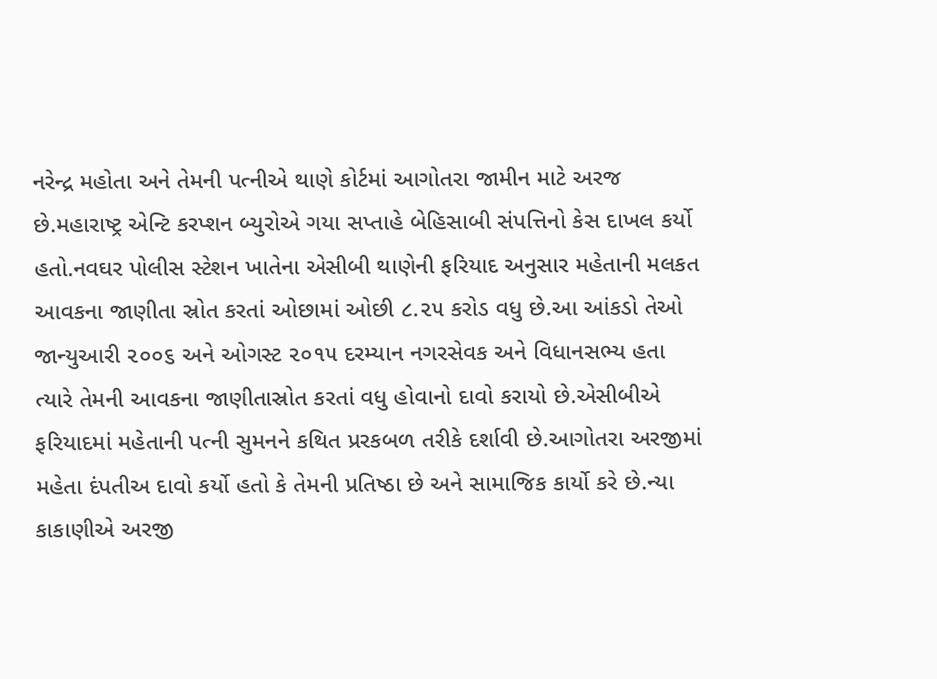નરેન્દ્ર મહોતા અને તેમની પત્નીએ થાણે કોર્ટમાં આગોતરા જામીન માટે અરજ છે.મહારાષ્ટ્ર એન્ટિ કરપ્શન બ્યુરોએ ગયા સપ્તાહે બેહિસાબી સંપત્તિનો કેસ દાખલ કર્યો હતો.નવઘર પોલીસ સ્ટેશન ખાતેના એસીબી થાણેની ફરિયાદ અનુસાર મહેતાની મલકત આવકના જાણીતા સ્રોત કરતાં ઓછામાં ઓછી ૮.૨૫ કરોડ વધુ છે.આ આંકડો તેઓ જાન્યુઆરી ૨૦૦૬ અને ઓગસ્ટ ૨૦૧૫ દરમ્યાન નગરસેવક અને વિધાનસભ્ય હતા ત્યારે તેમની આવકના જાણીતાસ્રોત કરતાં વધુ હોવાનો દાવો કરાયો છે.એસીબીએ ફરિયાદમાં મહેતાની પત્ની સુમનને કથિત પ્રરકબળ તરીકે દર્શાવી છે.આગોતરા અરજીમાં મહેતા દંપતીઅ દાવો કર્યો હતો કે તેમની પ્રતિષ્ઠા છે અને સામાજિક કાર્યો કરે છે.ન્યા કાકાણીએ અરજી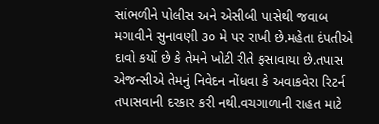સાંભળીને પોલીસ અને એસીબી પાસેથી જવાબ મગાવીને સુનાવણી ૩૦ મે પર રાખી છે.મહેતા દંપતીએ દાવો કર્યો છે કે તેમને ખોટી રીતે ફસાવાયા છે.તપાસ એજન્સીએ તેમનું નિવેદન નોંધવા કે અવાકવેરા રિટર્ન તપાસવાની દરકાર કરી નથી.વચગાળાની રાહત માટે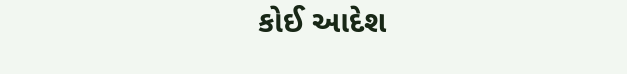કોઈ આદેશ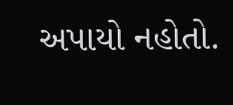અપાયો નહોતો.